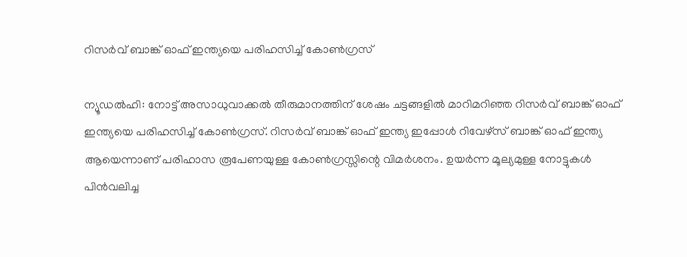റിസര്‍വ് ബാങ്ക് ഓഫ് ഇന്ത്യയെ പരിഹസിച്ച് കോണ്‍ഗ്രസ്

ന്യൂഡല്‍ഹി: നോട്ട് അസാധുവാക്കല്‍ തീരുമാനത്തിന് ശേഷം ചട്ടങ്ങളില്‍ മാറിമറിഞ്ഞ റിസര്‍വ് ബാങ്ക് ഓഫ് ഇന്ത്യയെ പരിഹസിച്ച് കോണ്‍ഗ്രസ്. റിസര്‍വ് ബാങ്ക് ഓഫ് ഇന്ത്യ ഇപ്പോള്‍ റിവേഴ്‌സ് ബാങ്ക് ഓഫ് ഇന്ത്യ ആയെന്നാണ് പരിഹാസ രൂപേണയുള്ള കോണ്‍ഗ്രസ്സിന്റെ വിമര്‍ശനം. ഉയര്‍ന്ന മൂല്യമുള്ള നോട്ടുകള്‍ പിന്‍വലിച്ച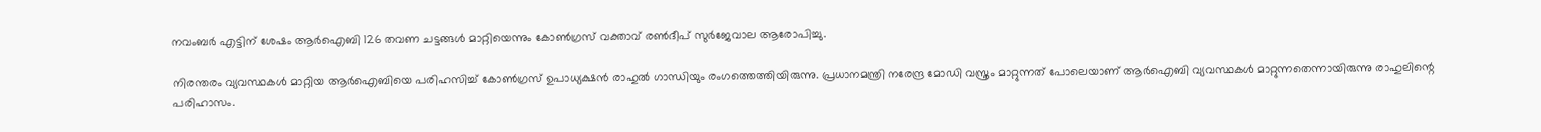നവംബര്‍ എട്ടിന് ശേഷം ആര്‍ഐബി 126 തവണ ചട്ടങ്ങള്‍ മാറ്റിയെന്നും കോണ്‍ഗ്രസ് വക്താവ് രണ്‍ദീപ് സുര്‍ജേവാല ആരോപിച്ചു.

നിരന്തരം വ്യവസ്ഥകള്‍ മാറ്റിയ ആര്‍ഐബിയെ പരിഹസിച്ച് കോണ്‍ഗ്രസ് ഉപാധ്യക്ഷന്‍ രാഹുല്‍ ഗാന്ധിയും രംഗത്തെത്തിയിരുന്നു. പ്രധാനമന്ത്രി നരേന്ദ്ര മോഡി വസ്ത്രം മാറ്റുന്നത് പോലെയാണ് ആര്‍ഐബി വ്യവസ്ഥകള്‍ മാറ്റുന്നതെന്നായിരുന്നു രാഹുലിന്റെ പരിഹാസം.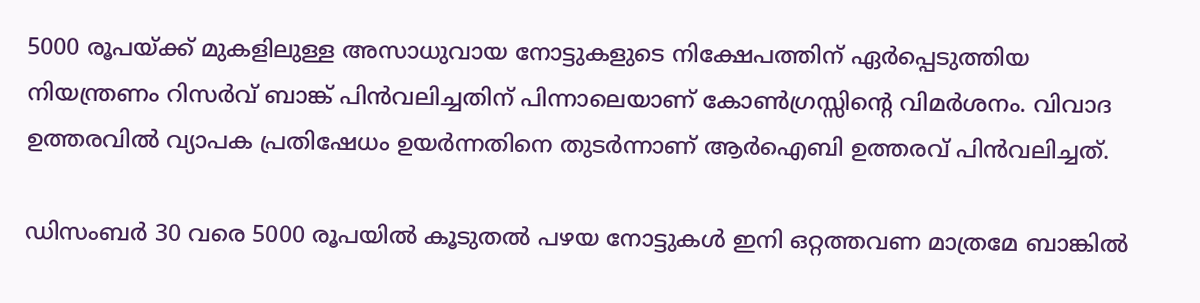5000 രൂപയ്ക്ക് മുകളിലുള്ള അസാധുവായ നോട്ടുകളുടെ നിക്ഷേപത്തിന് ഏര്‍പ്പെടുത്തിയ നിയന്ത്രണം റിസര്‍വ് ബാങ്ക് പിന്‍വലിച്ചതിന് പിന്നാലെയാണ് കോണ്‍ഗ്രസ്സിന്റെ വിമര്‍ശനം. വിവാദ ഉത്തരവില്‍ വ്യാപക പ്രതിഷേധം ഉയര്‍ന്നതിനെ തുടര്‍ന്നാണ് ആര്‍ഐബി ഉത്തരവ് പിന്‍വലിച്ചത്.

ഡിസംബര്‍ 30 വരെ 5000 രൂപയില്‍ കൂടുതല്‍ പഴയ നോട്ടുകള്‍ ഇനി ഒറ്റത്തവണ മാത്രമേ ബാങ്കില്‍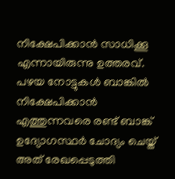നിക്ഷേപിക്കാന്‍ സാധിക്കൂ എന്നായിരുന്നു ഉത്തരവ്. പഴയ നോട്ടുകള്‍ ബാങ്കില്‍ നിക്ഷേപിക്കാന്‍ എത്തുന്നവരെ രണ്ട് ബാങ്ക് ഉദ്യോഗസ്ഥര്‍ ചോദ്യം ചെയ്ത് അത് രേഖപ്പെടുത്തി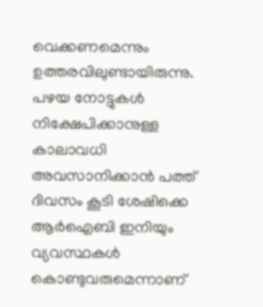വെക്കണമെന്നും ഉത്തരവിലുണ്ടായിരുന്നു. പഴയ നോട്ടുകള്‍ നിക്ഷേപിക്കാനുള്ള കാലാവധി അവസാനിക്കാന്‍ പത്ത് ദിവസം കൂടി ശേഷിക്കെ ആര്‍ഐബി ഇനിയും വ്യവസ്ഥകള്‍ കൊണ്ടുവരുമെന്നാണ്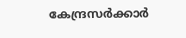കേന്ദ്രസര്‍ക്കാര്‍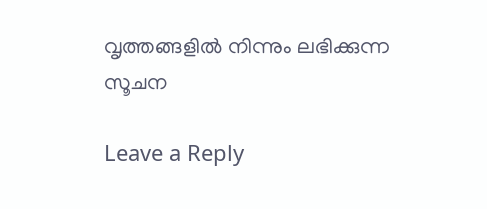വൃത്തങ്ങളില്‍ നിന്നും ലഭിക്കുന്ന സൂചന

Leave a Reply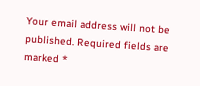Your email address will not be published. Required fields are marked *